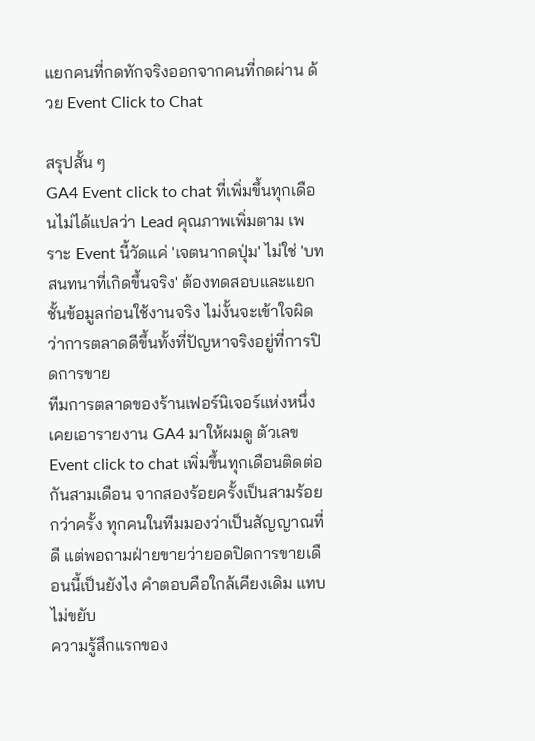แยกคนที่กดทักจริงออกจากคนที่กดผ่าน ด้วย Event Click to Chat

สรุปสั้น ๆ
GA4 Event click to chat ที่เพิ่มขึ้นทุกเดือนไม่ได้แปลว่า Lead คุณภาพเพิ่มตาม เพราะ Event นี้วัดแค่ 'เจตนากดปุ่ม' ไม่ใช่ 'บทสนทนาที่เกิดขึ้นจริง' ต้องทดสอบและแยกชั้นข้อมูลก่อนใช้งานจริง ไม่งั้นจะเข้าใจผิดว่าการตลาดดีขึ้นทั้งที่ปัญหาจริงอยู่ที่การปิดการขาย
ทีมการตลาดของร้านเฟอร์นิเจอร์แห่งหนึ่งเคยเอารายงาน GA4 มาให้ผมดู ตัวเลข Event click to chat เพิ่มขึ้นทุกเดือนติดต่อกันสามเดือน จากสองร้อยครั้งเป็นสามร้อยกว่าครั้ง ทุกคนในทีมมองว่าเป็นสัญญาณที่ดี แต่พอถามฝ่ายขายว่ายอดปิดการขายเดือนนี้เป็นยังไง คำตอบคือใกล้เคียงเดิม แทบไม่ขยับ
ความรู้สึกแรกของ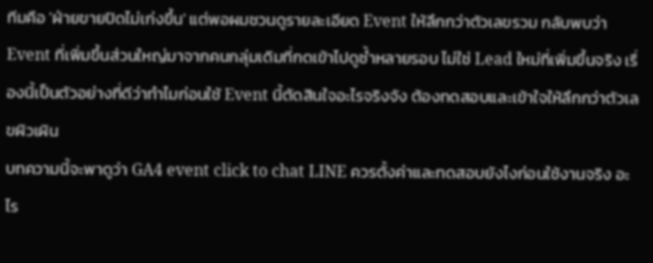ทีมคือ 'ฝ่ายขายปิดไม่เก่งขึ้น' แต่พอผมชวนดูรายละเอียด Event ให้ลึกกว่าตัวเลขรวม กลับพบว่า Event ที่เพิ่มขึ้นส่วนใหญ่มาจากคนกลุ่มเดิมที่กดเข้าไปดูซ้ำหลายรอบ ไม่ใช่ Lead ใหม่ที่เพิ่มขึ้นจริง เรื่องนี้เป็นตัวอย่างที่ดีว่าทำไมก่อนใช้ Event นี้ตัดสินใจอะไรจริงจัง ต้องทดสอบและเข้าใจให้ลึกกว่าตัวเลขผิวเผิน
บทความนี้จะพาดูว่า GA4 event click to chat LINE ควรตั้งค่าและทดสอบยังไงก่อนใช้งานจริง อะไร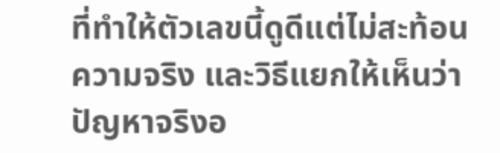ที่ทำให้ตัวเลขนี้ดูดีแต่ไม่สะท้อนความจริง และวิธีแยกให้เห็นว่าปัญหาจริงอ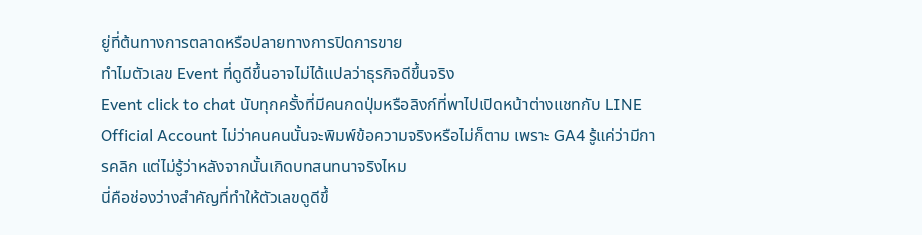ยู่ที่ต้นทางการตลาดหรือปลายทางการปิดการขาย
ทำไมตัวเลข Event ที่ดูดีขึ้นอาจไม่ได้แปลว่าธุรกิจดีขึ้นจริง
Event click to chat นับทุกครั้งที่มีคนกดปุ่มหรือลิงก์ที่พาไปเปิดหน้าต่างแชทกับ LINE Official Account ไม่ว่าคนคนนั้นจะพิมพ์ข้อความจริงหรือไม่ก็ตาม เพราะ GA4 รู้แค่ว่ามีการคลิก แต่ไม่รู้ว่าหลังจากนั้นเกิดบทสนทนาจริงไหม
นี่คือช่องว่างสำคัญที่ทำให้ตัวเลขดูดีขึ้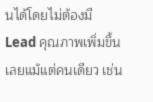นได้โดยไม่ต้องมี Lead คุณภาพเพิ่มขึ้นเลยแม้แต่คนเดียว เช่น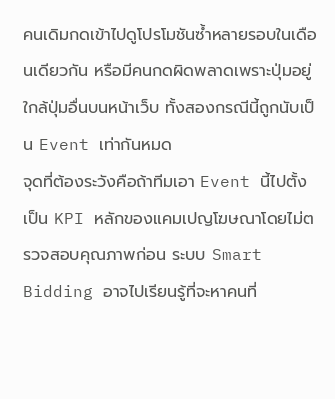คนเดิมกดเข้าไปดูโปรโมชันซ้ำหลายรอบในเดือนเดียวกัน หรือมีคนกดผิดพลาดเพราะปุ่มอยู่ใกล้ปุ่มอื่นบนหน้าเว็บ ทั้งสองกรณีนี้ถูกนับเป็น Event เท่ากันหมด
จุดที่ต้องระวังคือถ้าทีมเอา Event นี้ไปตั้งเป็น KPI หลักของแคมเปญโฆษณาโดยไม่ตรวจสอบคุณภาพก่อน ระบบ Smart Bidding อาจไปเรียนรู้ที่จะหาคนที่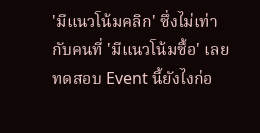'มีแนวโน้มคลิก' ซึ่งไม่เท่ากับคนที่ 'มีแนวโน้มซื้อ' เลย
ทดสอบ Event นี้ยังไงก่อ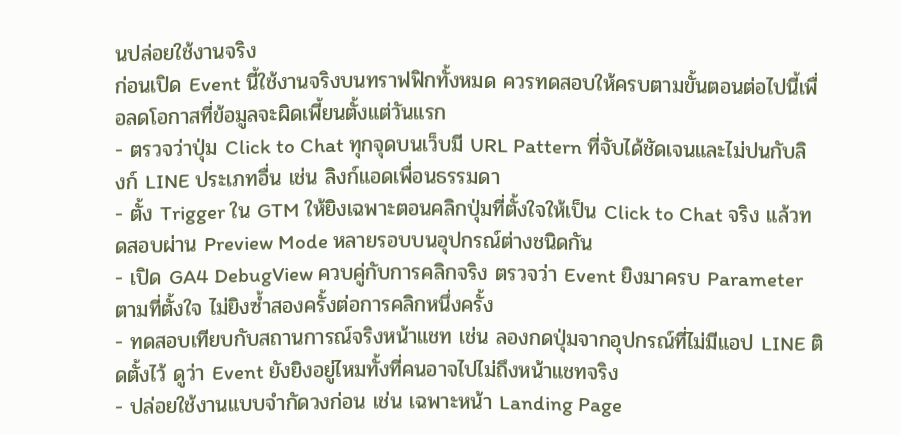นปล่อยใช้งานจริง
ก่อนเปิด Event นี้ใช้งานจริงบนทราฟฟิกทั้งหมด ควรทดสอบให้ครบตามขั้นตอนต่อไปนี้เพื่อลดโอกาสที่ข้อมูลจะผิดเพี้ยนตั้งแต่วันแรก
- ตรวจว่าปุ่ม Click to Chat ทุกจุดบนเว็บมี URL Pattern ที่จับได้ชัดเจนและไม่ปนกับลิงก์ LINE ประเภทอื่น เช่น ลิงก์แอดเพื่อนธรรมดา
- ตั้ง Trigger ใน GTM ให้ยิงเฉพาะตอนคลิกปุ่มที่ตั้งใจให้เป็น Click to Chat จริง แล้วทดสอบผ่าน Preview Mode หลายรอบบนอุปกรณ์ต่างชนิดกัน
- เปิด GA4 DebugView ควบคู่กับการคลิกจริง ตรวจว่า Event ยิงมาครบ Parameter ตามที่ตั้งใจ ไม่ยิงซ้ำสองครั้งต่อการคลิกหนึ่งครั้ง
- ทดสอบเทียบกับสถานการณ์จริงหน้าแชท เช่น ลองกดปุ่มจากอุปกรณ์ที่ไม่มีแอป LINE ติดตั้งไว้ ดูว่า Event ยังยิงอยู่ไหมทั้งที่คนอาจไปไม่ถึงหน้าแชทจริง
- ปล่อยใช้งานแบบจำกัดวงก่อน เช่น เฉพาะหน้า Landing Page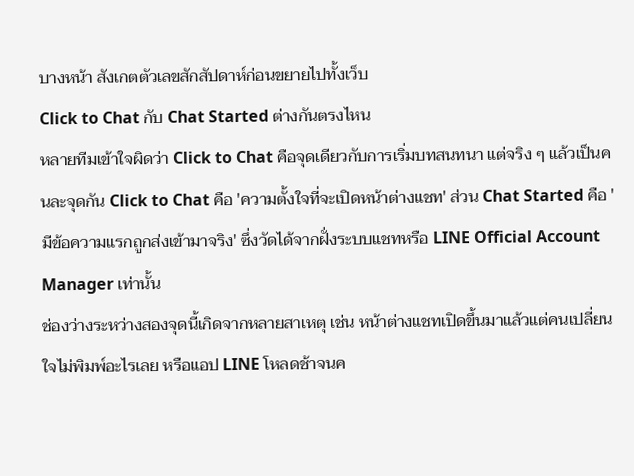บางหน้า สังเกตตัวเลขสักสัปดาห์ก่อนขยายไปทั้งเว็บ
Click to Chat กับ Chat Started ต่างกันตรงไหน
หลายทีมเข้าใจผิดว่า Click to Chat คือจุดเดียวกับการเริ่มบทสนทนา แต่จริง ๆ แล้วเป็นคนละจุดกัน Click to Chat คือ 'ความตั้งใจที่จะเปิดหน้าต่างแชท' ส่วน Chat Started คือ 'มีข้อความแรกถูกส่งเข้ามาจริง' ซึ่งวัดได้จากฝั่งระบบแชทหรือ LINE Official Account Manager เท่านั้น
ช่องว่างระหว่างสองจุดนี้เกิดจากหลายสาเหตุ เช่น หน้าต่างแชทเปิดขึ้นมาแล้วแต่คนเปลี่ยนใจไม่พิมพ์อะไรเลย หรือแอป LINE โหลดช้าจนค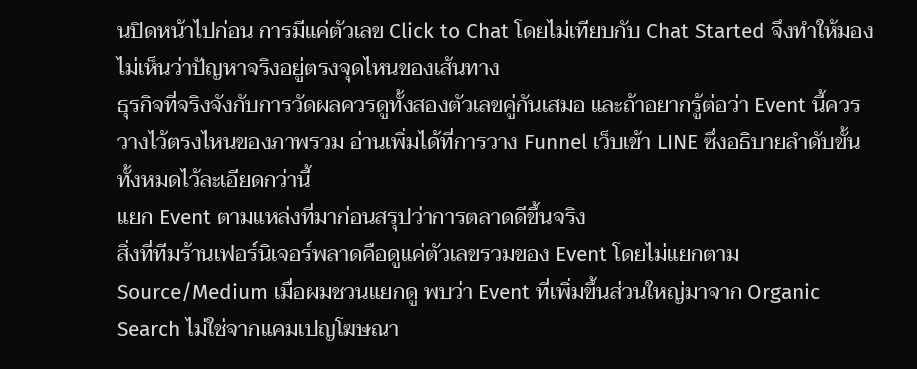นปิดหน้าไปก่อน การมีแค่ตัวเลข Click to Chat โดยไม่เทียบกับ Chat Started จึงทำให้มองไม่เห็นว่าปัญหาจริงอยู่ตรงจุดไหนของเส้นทาง
ธุรกิจที่จริงจังกับการวัดผลควรดูทั้งสองตัวเลขคู่กันเสมอ และถ้าอยากรู้ต่อว่า Event นี้ควรวางไว้ตรงไหนของภาพรวม อ่านเพิ่มได้ที่การวาง Funnel เว็บเข้า LINE ซึ่งอธิบายลำดับขั้นทั้งหมดไว้ละเอียดกว่านี้
แยก Event ตามแหล่งที่มาก่อนสรุปว่าการตลาดดีขึ้นจริง
สิ่งที่ทีมร้านเฟอร์นิเจอร์พลาดคือดูแค่ตัวเลขรวมของ Event โดยไม่แยกตาม Source/Medium เมื่อผมชวนแยกดู พบว่า Event ที่เพิ่มขึ้นส่วนใหญ่มาจาก Organic Search ไม่ใช่จากแคมเปญโฆษณา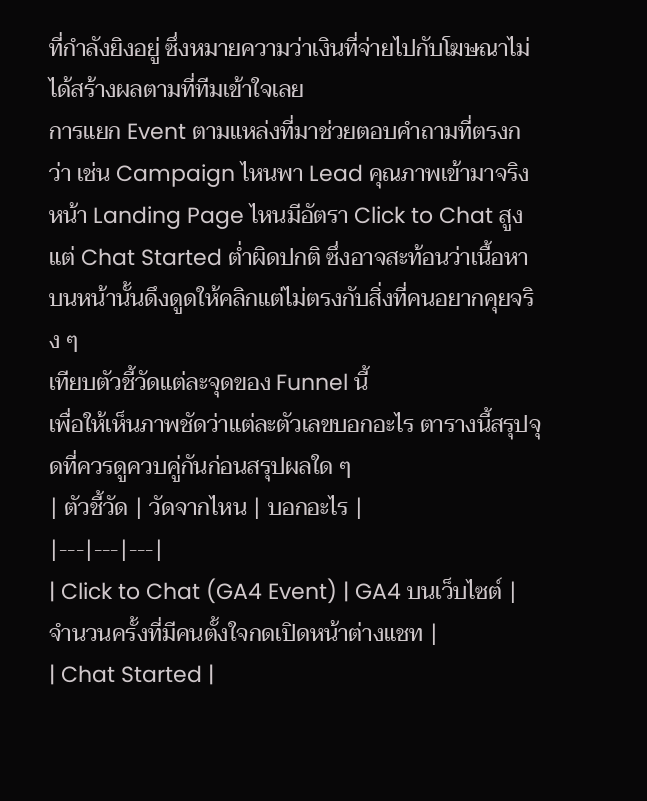ที่กำลังยิงอยู่ ซึ่งหมายความว่าเงินที่จ่ายไปกับโฆษณาไม่ได้สร้างผลตามที่ทีมเข้าใจเลย
การแยก Event ตามแหล่งที่มาช่วยตอบคำถามที่ตรงกว่า เช่น Campaign ไหนพา Lead คุณภาพเข้ามาจริง หน้า Landing Page ไหนมีอัตรา Click to Chat สูงแต่ Chat Started ต่ำผิดปกติ ซึ่งอาจสะท้อนว่าเนื้อหาบนหน้านั้นดึงดูดให้คลิกแต่ไม่ตรงกับสิ่งที่คนอยากคุยจริง ๆ
เทียบตัวชี้วัดแต่ละจุดของ Funnel นี้
เพื่อให้เห็นภาพชัดว่าแต่ละตัวเลขบอกอะไร ตารางนี้สรุปจุดที่ควรดูควบคู่กันก่อนสรุปผลใด ๆ
| ตัวชี้วัด | วัดจากไหน | บอกอะไร |
|---|---|---|
| Click to Chat (GA4 Event) | GA4 บนเว็บไซต์ | จำนวนครั้งที่มีคนตั้งใจกดเปิดหน้าต่างแชท |
| Chat Started |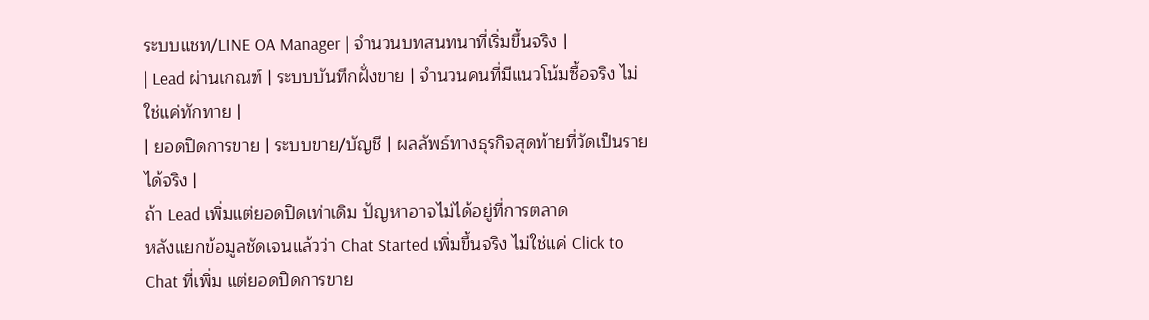ระบบแชท/LINE OA Manager | จำนวนบทสนทนาที่เริ่มขึ้นจริง |
| Lead ผ่านเกณฑ์ | ระบบบันทึกฝั่งขาย | จำนวนคนที่มีแนวโน้มซื้อจริง ไม่ใช่แค่ทักทาย |
| ยอดปิดการขาย | ระบบขาย/บัญชี | ผลลัพธ์ทางธุรกิจสุดท้ายที่วัดเป็นรายได้จริง |
ถ้า Lead เพิ่มแต่ยอดปิดเท่าเดิม ปัญหาอาจไม่ได้อยู่ที่การตลาด
หลังแยกข้อมูลชัดเจนแล้วว่า Chat Started เพิ่มขึ้นจริง ไม่ใช่แค่ Click to Chat ที่เพิ่ม แต่ยอดปิดการขาย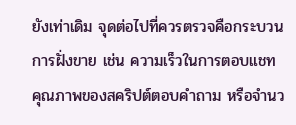ยังเท่าเดิม จุดต่อไปที่ควรตรวจคือกระบวนการฝั่งขาย เช่น ความเร็วในการตอบแชท คุณภาพของสคริปต์ตอบคำถาม หรือจำนว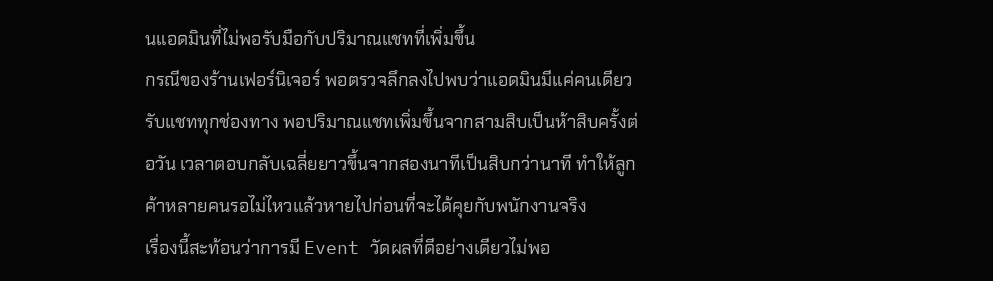นแอดมินที่ไม่พอรับมือกับปริมาณแชทที่เพิ่มขึ้น
กรณีของร้านเฟอร์นิเจอร์ พอตรวจลึกลงไปพบว่าแอดมินมีแค่คนเดียวรับแชททุกช่องทาง พอปริมาณแชทเพิ่มขึ้นจากสามสิบเป็นห้าสิบครั้งต่อวัน เวลาตอบกลับเฉลี่ยยาวขึ้นจากสองนาทีเป็นสิบกว่านาที ทำให้ลูกค้าหลายคนรอไม่ไหวแล้วหายไปก่อนที่จะได้คุยกับพนักงานจริง
เรื่องนี้สะท้อนว่าการมี Event วัดผลที่ดีอย่างเดียวไม่พอ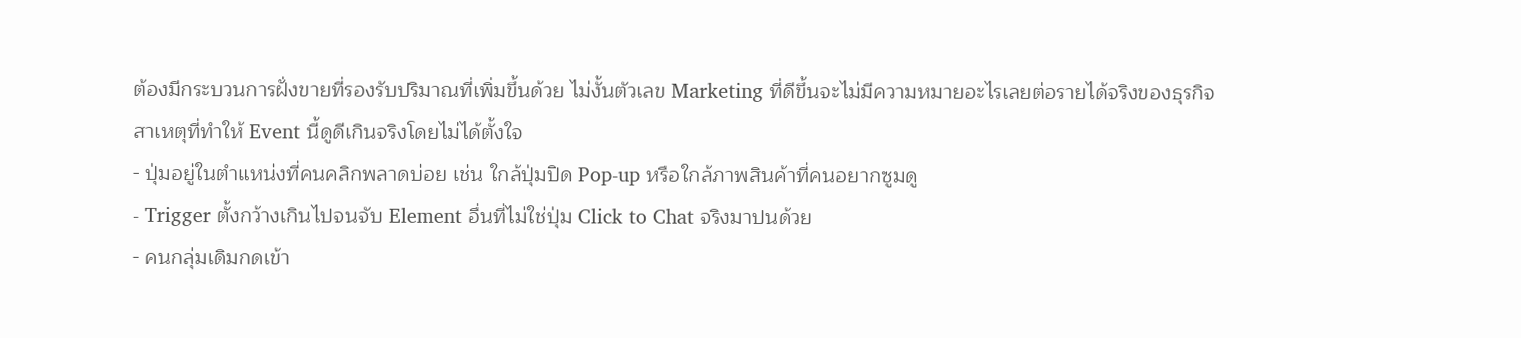ต้องมีกระบวนการฝั่งขายที่รองรับปริมาณที่เพิ่มขึ้นด้วย ไม่งั้นตัวเลข Marketing ที่ดีขึ้นจะไม่มีความหมายอะไรเลยต่อรายได้จริงของธุรกิจ
สาเหตุที่ทำให้ Event นี้ดูดีเกินจริงโดยไม่ได้ตั้งใจ
- ปุ่มอยู่ในตำแหน่งที่คนคลิกพลาดบ่อย เช่น ใกล้ปุ่มปิด Pop-up หรือใกล้ภาพสินค้าที่คนอยากซูมดู
- Trigger ตั้งกว้างเกินไปจนจับ Element อื่นที่ไม่ใช่ปุ่ม Click to Chat จริงมาปนด้วย
- คนกลุ่มเดิมกดเข้า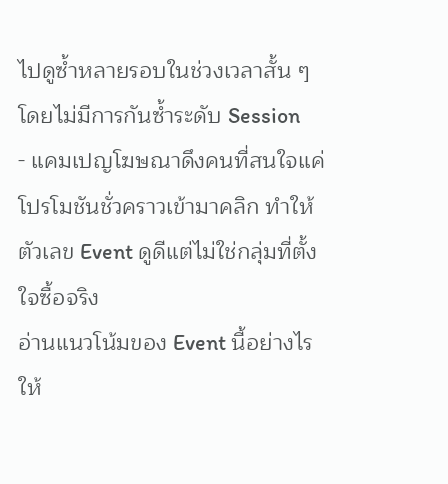ไปดูซ้ำหลายรอบในช่วงเวลาสั้น ๆ โดยไม่มีการกันซ้ำระดับ Session
- แคมเปญโฆษณาดึงคนที่สนใจแค่โปรโมชันชั่วคราวเข้ามาคลิก ทำให้ตัวเลข Event ดูดีแต่ไม่ใช่กลุ่มที่ตั้งใจซื้อจริง
อ่านแนวโน้มของ Event นี้อย่างไรให้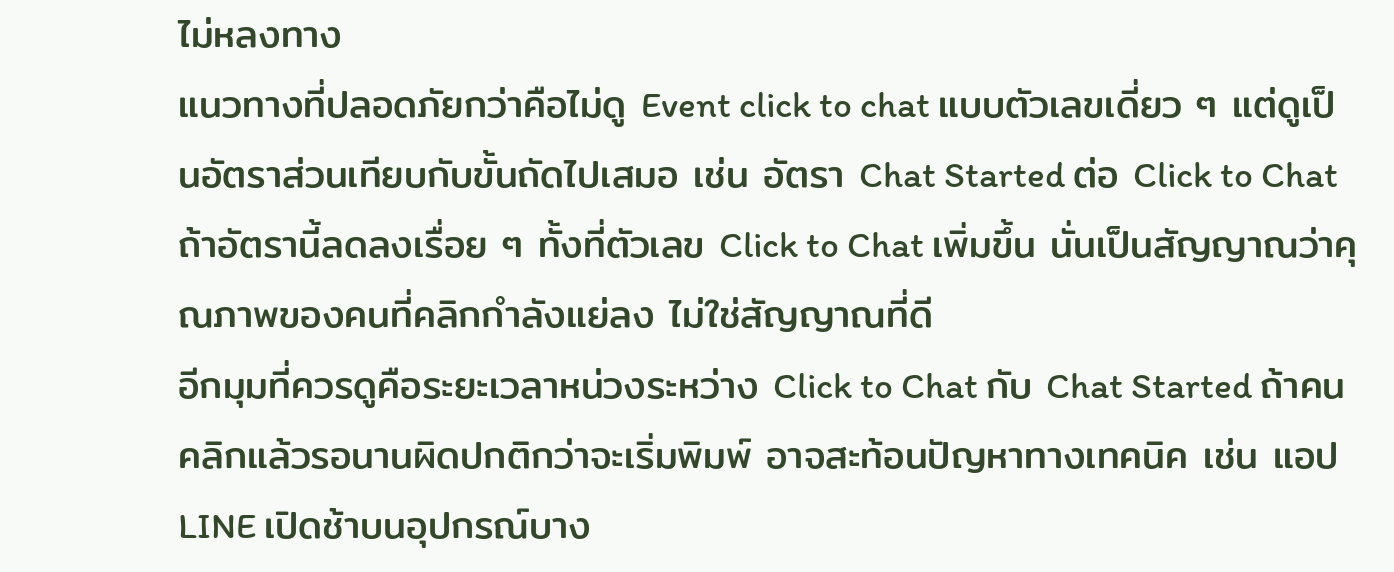ไม่หลงทาง
แนวทางที่ปลอดภัยกว่าคือไม่ดู Event click to chat แบบตัวเลขเดี่ยว ๆ แต่ดูเป็นอัตราส่วนเทียบกับขั้นถัดไปเสมอ เช่น อัตรา Chat Started ต่อ Click to Chat ถ้าอัตรานี้ลดลงเรื่อย ๆ ทั้งที่ตัวเลข Click to Chat เพิ่มขึ้น นั่นเป็นสัญญาณว่าคุณภาพของคนที่คลิกกำลังแย่ลง ไม่ใช่สัญญาณที่ดี
อีกมุมที่ควรดูคือระยะเวลาหน่วงระหว่าง Click to Chat กับ Chat Started ถ้าคนคลิกแล้วรอนานผิดปกติกว่าจะเริ่มพิมพ์ อาจสะท้อนปัญหาทางเทคนิค เช่น แอป LINE เปิดช้าบนอุปกรณ์บาง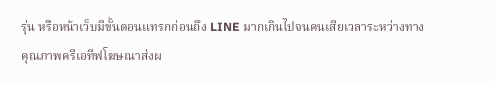รุ่น หรือหน้าเว็บมีขั้นตอนแทรกก่อนถึง LINE มากเกินไปจนคนเสียเวลาระหว่างทาง
คุณภาพครีเอทีฟโฆษณาส่งผ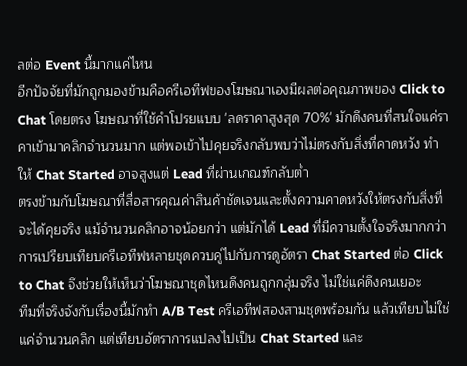ลต่อ Event นี้มากแค่ไหน
อีกปัจจัยที่มักถูกมองข้ามคือครีเอทีฟของโฆษณาเองมีผลต่อคุณภาพของ Click to Chat โดยตรง โฆษณาที่ใช้คำโปรยแบบ 'ลดราคาสูงสุด 70%' มักดึงคนที่สนใจแค่ราคาเข้ามาคลิกจำนวนมาก แต่พอเข้าไปคุยจริงกลับพบว่าไม่ตรงกับสิ่งที่คาดหวัง ทำให้ Chat Started อาจสูงแต่ Lead ที่ผ่านเกณฑ์กลับต่ำ
ตรงข้ามกับโฆษณาที่สื่อสารคุณค่าสินค้าชัดเจนและตั้งความคาดหวังให้ตรงกับสิ่งที่จะได้คุยจริง แม้จำนวนคลิกอาจน้อยกว่า แต่มักได้ Lead ที่มีความตั้งใจจริงมากกว่า การเปรียบเทียบครีเอทีฟหลายชุดควบคู่ไปกับการดูอัตรา Chat Started ต่อ Click to Chat จึงช่วยให้เห็นว่าโฆษณาชุดไหนดึงคนถูกกลุ่มจริง ไม่ใช่แค่ดึงคนเยอะ
ทีมที่จริงจังกับเรื่องนี้มักทำ A/B Test ครีเอทีฟสองสามชุดพร้อมกัน แล้วเทียบไม่ใช่แค่จำนวนคลิก แต่เทียบอัตราการแปลงไปเป็น Chat Started และ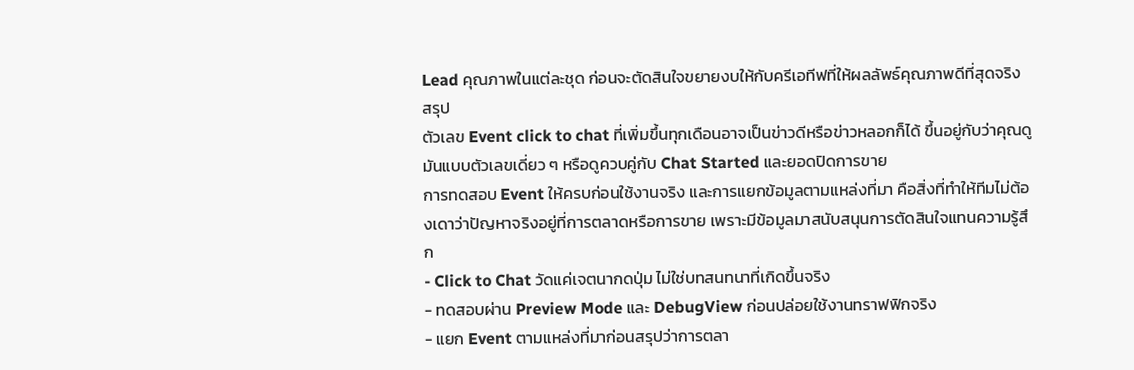Lead คุณภาพในแต่ละชุด ก่อนจะตัดสินใจขยายงบให้กับครีเอทีฟที่ให้ผลลัพธ์คุณภาพดีที่สุดจริง
สรุป
ตัวเลข Event click to chat ที่เพิ่มขึ้นทุกเดือนอาจเป็นข่าวดีหรือข่าวหลอกก็ได้ ขึ้นอยู่กับว่าคุณดูมันแบบตัวเลขเดี่ยว ๆ หรือดูควบคู่กับ Chat Started และยอดปิดการขาย
การทดสอบ Event ให้ครบก่อนใช้งานจริง และการแยกข้อมูลตามแหล่งที่มา คือสิ่งที่ทำให้ทีมไม่ต้องเดาว่าปัญหาจริงอยู่ที่การตลาดหรือการขาย เพราะมีข้อมูลมาสนับสนุนการตัดสินใจแทนความรู้สึก
- Click to Chat วัดแค่เจตนากดปุ่ม ไม่ใช่บทสนทนาที่เกิดขึ้นจริง
- ทดสอบผ่าน Preview Mode และ DebugView ก่อนปล่อยใช้งานทราฟฟิกจริง
- แยก Event ตามแหล่งที่มาก่อนสรุปว่าการตลา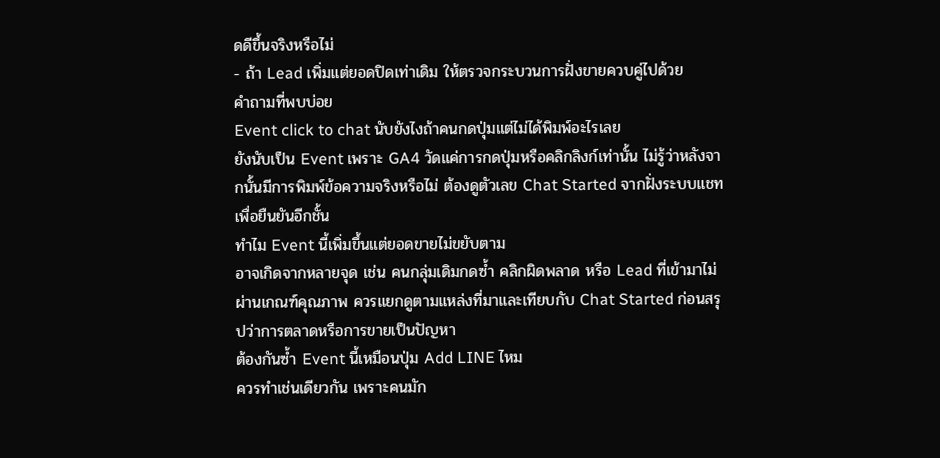ดดีขึ้นจริงหรือไม่
- ถ้า Lead เพิ่มแต่ยอดปิดเท่าเดิม ให้ตรวจกระบวนการฝั่งขายควบคู่ไปด้วย
คำถามที่พบบ่อย
Event click to chat นับยังไงถ้าคนกดปุ่มแต่ไม่ได้พิมพ์อะไรเลย
ยังนับเป็น Event เพราะ GA4 วัดแค่การกดปุ่มหรือคลิกลิงก์เท่านั้น ไม่รู้ว่าหลังจากนั้นมีการพิมพ์ข้อความจริงหรือไม่ ต้องดูตัวเลข Chat Started จากฝั่งระบบแชทเพื่อยืนยันอีกชั้น
ทำไม Event นี้เพิ่มขึ้นแต่ยอดขายไม่ขยับตาม
อาจเกิดจากหลายจุด เช่น คนกลุ่มเดิมกดซ้ำ คลิกผิดพลาด หรือ Lead ที่เข้ามาไม่ผ่านเกณฑ์คุณภาพ ควรแยกดูตามแหล่งที่มาและเทียบกับ Chat Started ก่อนสรุปว่าการตลาดหรือการขายเป็นปัญหา
ต้องกันซ้ำ Event นี้เหมือนปุ่ม Add LINE ไหม
ควรทำเช่นเดียวกัน เพราะคนมัก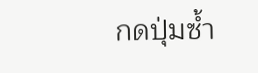กดปุ่มซ้ำ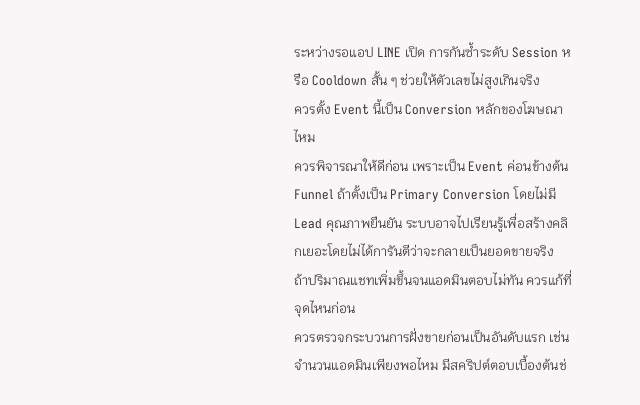ระหว่างรอแอป LINE เปิด การกันซ้ำระดับ Session หรือ Cooldown สั้น ๆ ช่วยให้ตัวเลขไม่สูงเกินจริง
ควรตั้ง Event นี้เป็น Conversion หลักของโฆษณาไหม
ควรพิจารณาให้ดีก่อน เพราะเป็น Event ค่อนข้างต้น Funnel ถ้าตั้งเป็น Primary Conversion โดยไม่มี Lead คุณภาพยืนยัน ระบบอาจไปเรียนรู้เพื่อสร้างคลิกเยอะโดยไม่ได้การันตีว่าจะกลายเป็นยอดขายจริง
ถ้าปริมาณแชทเพิ่มขึ้นจนแอดมินตอบไม่ทัน ควรแก้ที่จุดไหนก่อน
ควรตรวจกระบวนการฝั่งขายก่อนเป็นอันดับแรก เช่น จำนวนแอดมินเพียงพอไหม มีสคริปต์ตอบเบื้องต้นช่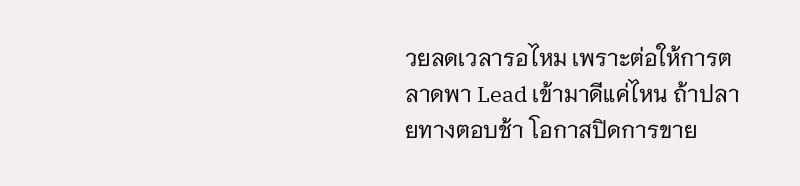วยลดเวลารอไหม เพราะต่อให้การตลาดพา Lead เข้ามาดีแค่ไหน ถ้าปลายทางตอบช้า โอกาสปิดการขาย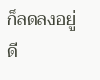ก็ลดลงอยู่ดี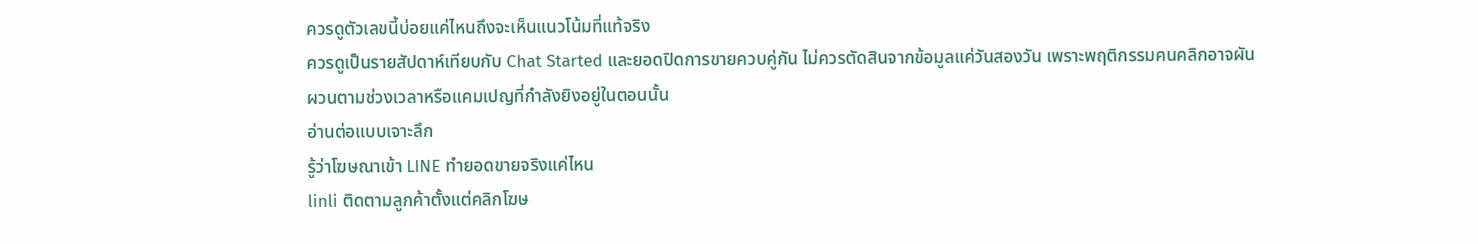ควรดูตัวเลขนี้บ่อยแค่ไหนถึงจะเห็นแนวโน้มที่แท้จริง
ควรดูเป็นรายสัปดาห์เทียบกับ Chat Started และยอดปิดการขายควบคู่กัน ไม่ควรตัดสินจากข้อมูลแค่วันสองวัน เพราะพฤติกรรมคนคลิกอาจผันผวนตามช่วงเวลาหรือแคมเปญที่กำลังยิงอยู่ในตอนนั้น
อ่านต่อแบบเจาะลึก
รู้ว่าโฆษณาเข้า LINE ทำยอดขายจริงแค่ไหน
linli ติดตามลูกค้าตั้งแต่คลิกโฆษ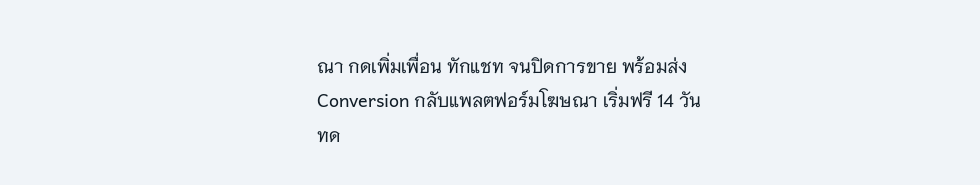ณา กดเพิ่มเพื่อน ทักแชท จนปิดการขาย พร้อมส่ง Conversion กลับแพลตฟอร์มโฆษณา เริ่มฟรี 14 วัน
ทด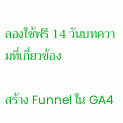ลองใช้ฟรี 14 วันบทความที่เกี่ยวข้อง

สร้าง Funnel ใน GA4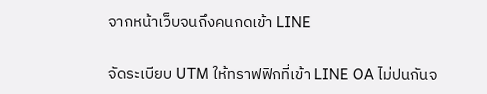จากหน้าเว็บจนถึงคนกดเข้า LINE

จัดระเบียบ UTM ให้ทราฟฟิกที่เข้า LINE OA ไม่ปนกันจ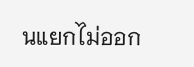นแยกไม่ออก